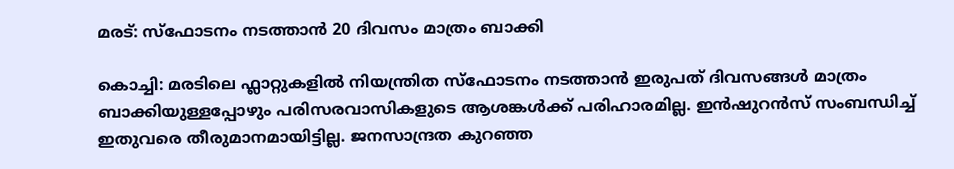മരട്: സ്ഫോടനം നടത്താന്‍ 20 ദിവസം മാത്രം ബാക്കി

കൊച്ചി: മരടിലെ ഫ്ലാറ്റുകളില്‍ നിയന്ത്രിത സ്ഫോടനം നടത്താന്‍ ഇരുപത് ദിവസങ്ങള്‍ മാത്രം ബാക്കിയുള്ളപ്പോഴും പരിസരവാസികളുടെ ആശങ്കള്‍ക്ക് പരിഹാരമില്ല. ഇന്‍ഷുറന്‍സ് സംബന്ധിച്ച് ഇതുവരെ തീരുമാനമായിട്ടില്ല. ജനസാന്ദ്രത കുറഞ്ഞ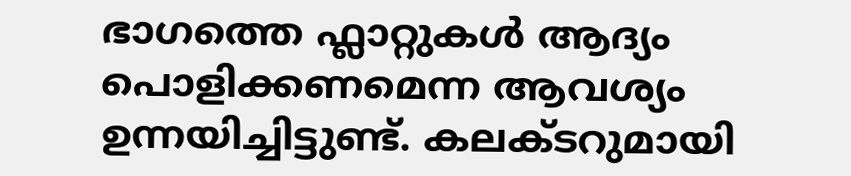ഭാഗത്തെ ഫ്ലാറ്റുകള്‍ ആദ്യം പൊളിക്കണമെന്ന ആവശ്യം ഉന്നയിച്ചിട്ടുണ്ട്. കലക്ടറുമായി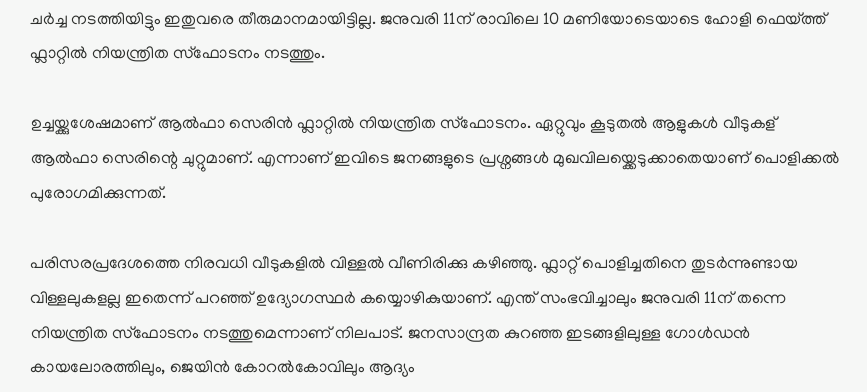ചര്‍ച്ച നടത്തിയിട്ടും ഇതുവരെ തീരുമാനമായിട്ടില്ല. ജനുവരി 11ന് രാവിലെ 10 മണിയോടെയാടെ ഹോളി ഫെയ്ത്ത് ഫ്ലാറ്റില്‍ നിയന്ത്രിത സ്ഫോടനം നടത്തും.

ഉച്ചയ്ക്കുശേഷമാണ് ആല്‍ഫാ സെരിന്‍ ഫ്ലാറ്റില്‍ നിയന്ത്രിത സ്ഫോടനം. ഏറ്റുവും കൂടുതല്‍ ആളുകള്‍ വീടുകള്‌ ആല്‍ഫാ സെരിന്റെ ചുറ്റുമാണ്. എന്നാണ് ഇവിടെ ജനങ്ങളുടെ പ്രശ്നങ്ങള്‍ മുഖവിലയ്ക്കെടുക്കാതെയാണ് പൊളിക്കല്‍ പുരോഗമിക്കുന്നത്.

പരിസരപ്രദേശത്തെ നിരവധി വീടുകളില്‍ വിള്ളല്‍ വീണിരിക്കു കഴിഞ്ഞു. ഫ്ലാറ്റ് പൊളിച്ചതിനെ തുടര്‍ന്നുണ്ടായ വിള്ളലുകളല്ല ഇതെന്ന് പറഞ്ഞ് ഉദ്യോഗസ്ഥര്‍ കയ്യൊഴികുയാണ്. എന്ത് സംഭവിച്ചാലും ജനുവരി 11ന് തന്നെ നിയന്ത്രിത സ്ഫോടനം നടത്തുമെന്നാണ് നിലപാട്. ജനസാന്ദ്രത കുറഞ്ഞ ഇടങ്ങളിലുള്ള ഗോള്‍ഡന്‍ കായലോരത്തിലും, ജെയിന്‍ കോറല്‍കോവിലും ആദ്യം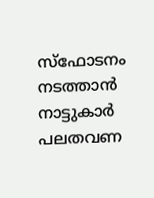സ്ഫോടനം നടത്താന്‍ നാട്ടുകാര്‍ പലതവണ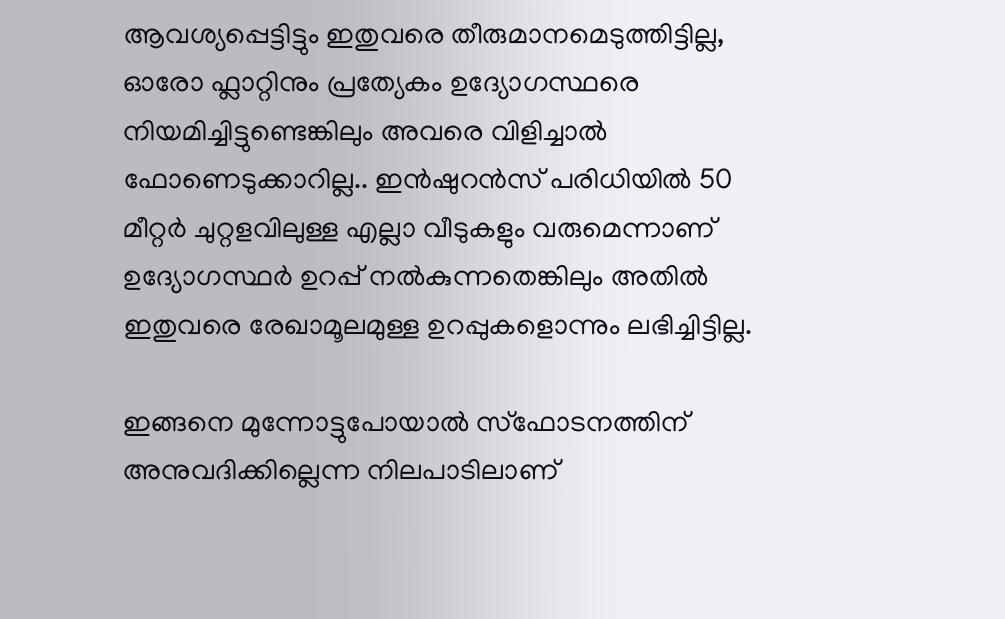ആവശ്യപ്പെട്ടിട്ടും ഇതുവരെ തീരുമാനമെടുത്തിട്ടില്ല, ഓരോ ഫ്ലാറ്റിനും പ്രത്യേകം ഉദ്യോഗസ്ഥരെ നിയമിച്ചിട്ടുണ്ടെങ്കിലും അവരെ വിളിച്ചാല്‍ ഫോണെടുക്കാറില്ല.. ഇന്‍ഷുറന്‍സ് പരിധിയില്‍ 50 മീറ്റര്‍ ചുറ്റളവിലുള്ള എല്ലാ വീടുകളും വരുമെന്നാണ് ഉദ്യോഗസ്ഥര്‍ ഉറപ്പ് നല്‍കുന്നതെങ്കിലും അതില്‍ ഇതുവരെ രേഖാമൂലമുള്ള ഉറപ്പുകളൊന്നും ലഭിച്ചിട്ടില്ല.

ഇങ്ങനെ മുന്നോട്ടുപോയാല്‍ സ്ഫോടനത്തിന് അനുവദിക്കില്ലെന്ന നിലപാടിലാണ്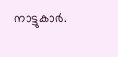നാട്ടുകാര്‍.